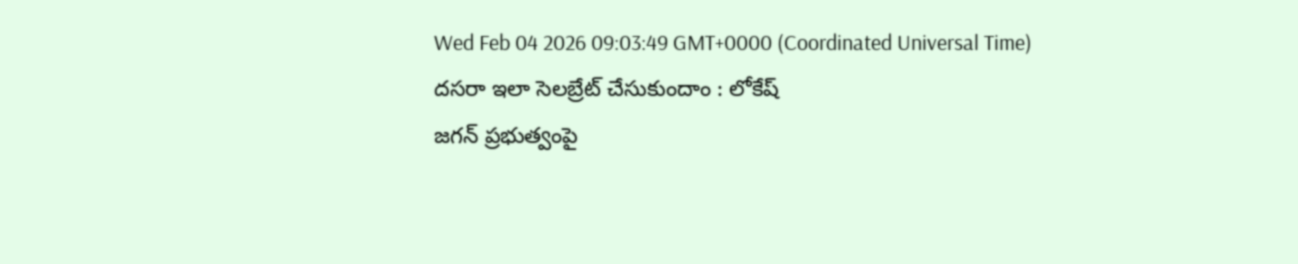Wed Feb 04 2026 09:03:49 GMT+0000 (Coordinated Universal Time)
దసరా ఇలా సెలబ్రేట్ చేసుకుందాం : లోకేష్
జగన్ ప్రభుత్వంపై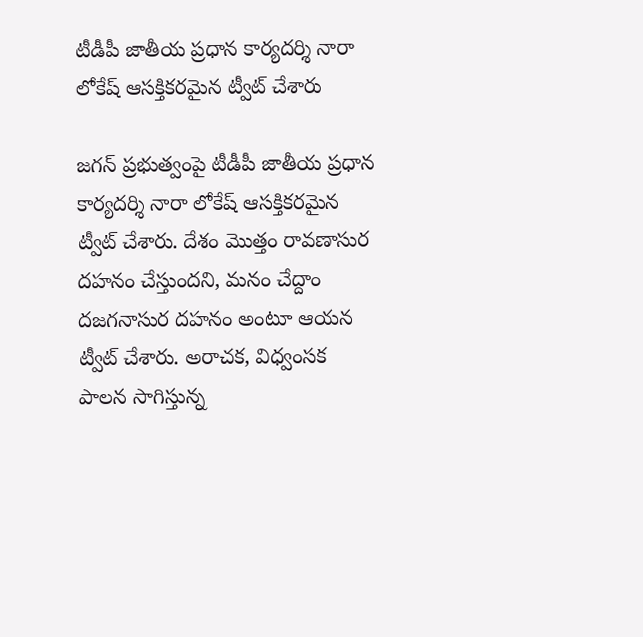టీడీపీ జాతీయ ప్రధాన కార్యదర్శి నారా లోకేష్ ఆసక్తికరమైన ట్వీట్ చేశారు

జగన్ ప్రభుత్వంపై టీడీపీ జాతీయ ప్రధాన కార్యదర్శి నారా లోకేష్ ఆసక్తికరమైన ట్వీట్ చేశారు. దేశం మొత్తం రావణాసుర దహనం చేస్తుందని, మనం చేద్దాం దజగనాసుర దహనం అంటూ ఆయన ట్వీట్ చేశారు. అరాచక, విధ్వంసక పాలన సాగిస్తున్న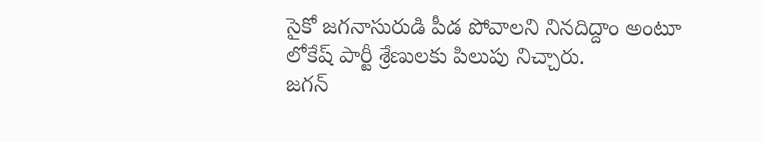సైకో జగనాసురుడి పీడ పోవాలని నినదిద్దాం అంటూ లోకేష్ పార్టీ శ్రేణులకు పిలుపు నిచ్చారు.
జగన్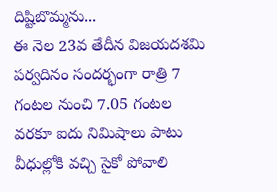దిష్టిబొమ్మను...
ఈ నెల 23వ తేదీన విజయదశమి పర్వదినం సందర్భంగా రాత్రి 7 గంటల నుంచి 7.05 గంటల వరకూ ఐదు నిమిషాలు పాటు వీధుల్లోకి వచ్చి సైకో పోవాలి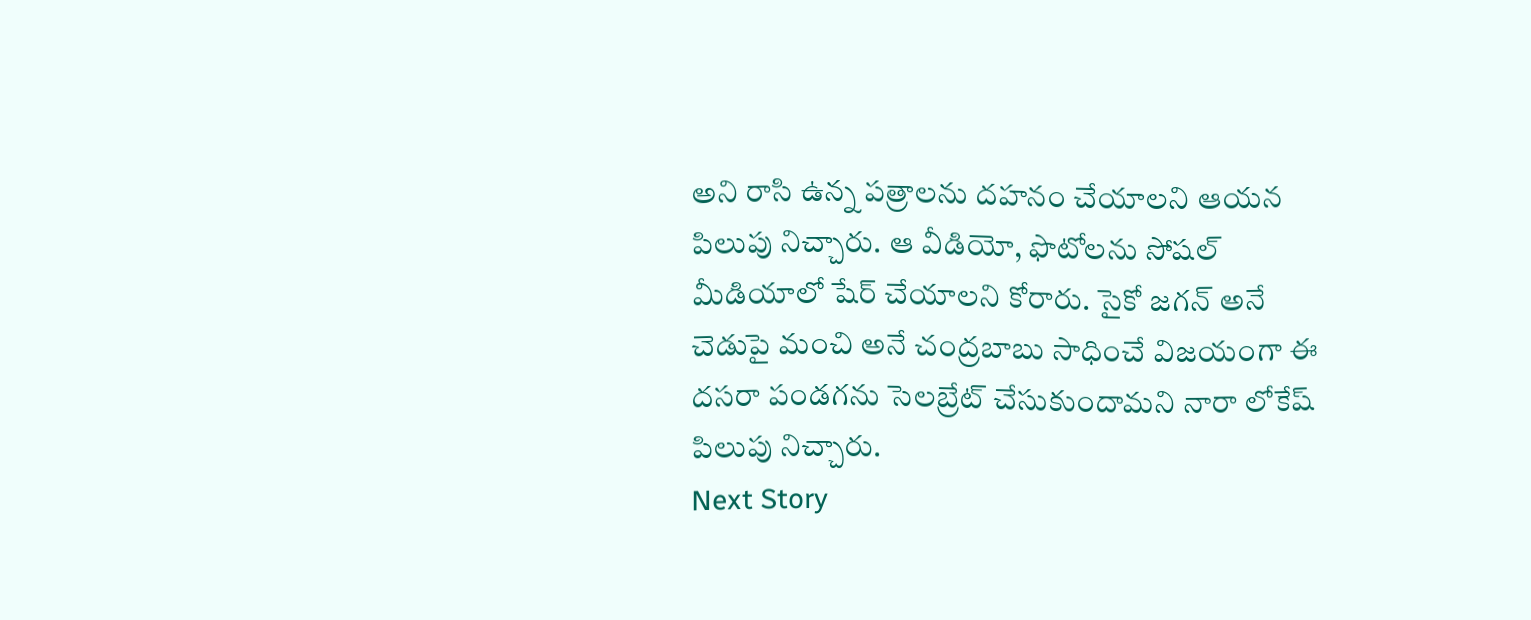అని రాసి ఉన్న పత్రాలను దహనం చేయాలని ఆయన పిలుపు నిచ్చారు. ఆ వీడియో, ఫొటోలను సోషల్ మీడియాలో షేర్ చేయాలని కోరారు. సైకో జగన్ అనే చెడుపై మంచి అనే చంద్రబాబు సాధించే విజయంగా ఈ దసరా పండగను సెలబ్రేట్ చేసుకుందామని నారా లోకేష్ పిలుపు నిచ్చారు.
Next Story